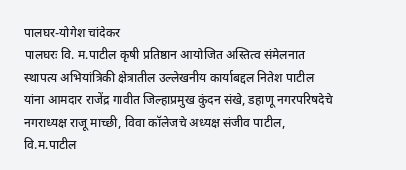पालघर-योगेश चांदेकर
पालघरः वि. म.पाटील कृषी प्रतिष्ठान आयोजित अस्तित्व संमेलनात स्थापत्य अभियांत्रिकी क्षेत्रातील उल्लेखनीय कार्याबद्दल नितेश पाटील यांना आमदार राजेंद्र गावीत जिल्हाप्रमुख कुंदन संखे, डहाणू नगरपरिषदेचे नगराध्यक्ष राजू माच्छी, विवा कॉलेजचे अध्यक्ष संजीव पाटील, वि.म.पाटील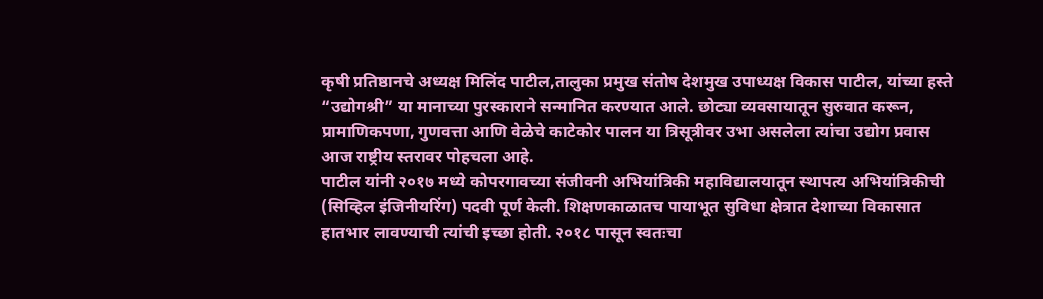कृषी प्रतिष्ठानचे अध्यक्ष मिलिंद पाटील,तालुका प्रमुख संतोष देशमुख उपाध्यक्ष विकास पाटील, यांच्या हस्ते “उद्योगश्री” या मानाच्या पुरस्काराने सन्मानित करण्यात आले. छोट्या व्यवसायातून सुरुवात करून, प्रामाणिकपणा, गुणवत्ता आणि वेळेचे काटेकोर पालन या त्रिसूत्रीवर उभा असलेला त्यांचा उद्योग प्रवास आज राष्ट्रीय स्तरावर पोहचला आहे.
पाटील यांनी २०१७ मध्ये कोपरगावच्या संजीवनी अभियांत्रिकी महाविद्यालयातून स्थापत्य अभियांत्रिकीची (सिव्हिल इंजिनीयरिंग) पदवी पूर्ण केली. शिक्षणकाळातच पायाभूत सुविधा क्षेत्रात देशाच्या विकासात हातभार लावण्याची त्यांची इच्छा होती. २०१८ पासून स्वतःचा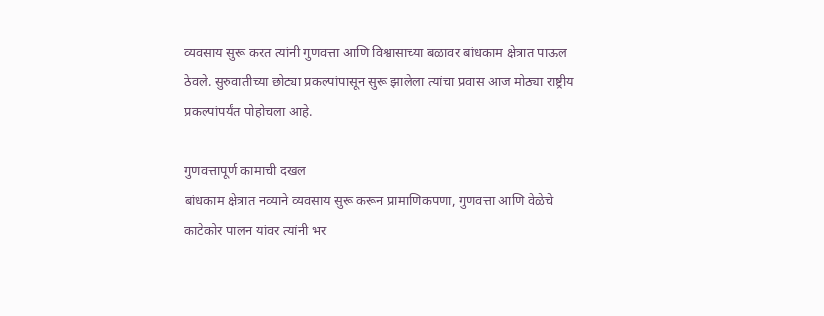व्यवसाय सुरू करत त्यांनी गुणवत्ता आणि विश्वासाच्या बळावर बांधकाम क्षेत्रात पाऊल ठेवले. सुरुवातीच्या छोट्या प्रकल्पांपासून सुरू झालेला त्यांचा प्रवास आज मोठ्या राष्ट्रीय प्रकल्पांपर्यंत पोहोचला आहे.

गुणवत्तापूर्ण कामाची दखल
बांधकाम क्षेत्रात नव्याने व्यवसाय सुरू करून प्रामाणिकपणा, गुणवत्ता आणि वेळेचे काटेकोर पालन यांवर त्यांनी भर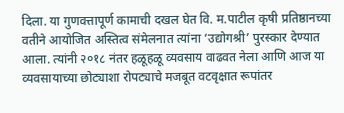दिला. या गुणवत्तापूर्ण कामाची दखल घेत वि. म.पाटील कृषी प्रतिष्ठानच्या वतीने आयोजित अस्तित्व संमेलनात त्यांना ‘उद्योगश्री’ पुरस्कार देण्यात आला. त्यांनी २०१८ नंतर हळूहळू व्यवसाय वाढवत नेला आणि आज या व्यवसायाच्या छोट्याशा रोपट्याचे मजबूत वटवृक्षात रूपांतर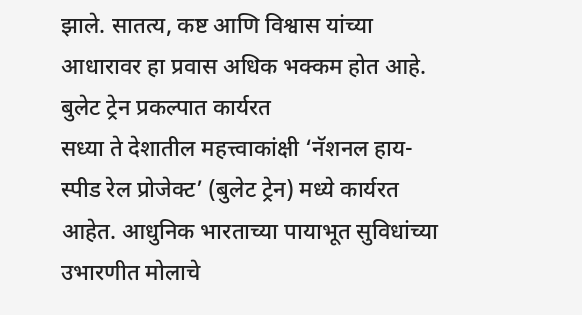झाले. सातत्य, कष्ट आणि विश्वास यांच्या आधारावर हा प्रवास अधिक भक्कम होत आहे.
बुलेट ट्रेन प्रकल्पात कार्यरत
सध्या ते देशातील महत्त्वाकांक्षी ‘नॅशनल हाय-स्पीड रेल प्रोजेक्ट’ (बुलेट ट्रेन) मध्ये कार्यरत आहेत. आधुनिक भारताच्या पायाभूत सुविधांच्या उभारणीत मोलाचे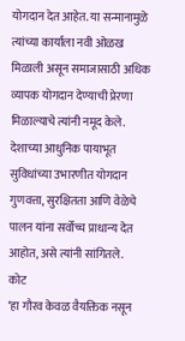योगदान देत आहेत. या सन्मानामुळे त्यांच्या कार्याला नवी ओळख मिळाली असून समाजासाठी अधिक व्यापक योगदान देण्याची प्रेरणा मिळाल्याचे त्यांनी नमूद केले. देशाच्या आधुनिक पायाभूत सुविधांच्या उभारणीत योगदान गुणवत्ता, सुरक्षितता आणि वेळेचे पालन यांना सर्वोच्च प्राधान्य देत आहोत, असे त्यांनी सांगितले.
कोट
‘हा गौरव केवळ वैयक्तिक नसून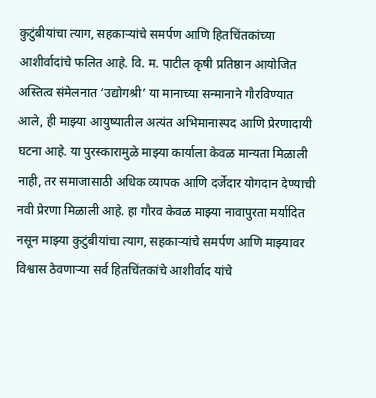कुटुंबीयांचा त्याग, सहकाऱ्यांचे समर्पण आणि हितचिंतकांच्या आशीर्वादांचे फलित आहे. वि. म. पाटील कृषी प्रतिष्ठान आयोजित अस्तित्व संमेलनात ‘उद्योगश्री’ या मानाच्या सन्मानाने गौरविण्यात आले, ही माझ्या आयुष्यातील अत्यंत अभिमानास्पद आणि प्रेरणादायी घटना आहे. या पुरस्कारामुळे माझ्या कार्याला केवळ मान्यता मिळाली नाही, तर समाजासाठी अधिक व्यापक आणि दर्जेदार योगदान देण्याची नवी प्रेरणा मिळाली आहे. हा गौरव केवळ माझ्या नावापुरता मर्यादित नसून माझ्या कुटुंबीयांचा त्याग, सहकाऱ्यांचे समर्पण आणि माझ्यावर विश्वास ठेवणाऱ्या सर्व हितचिंतकांचे आशीर्वाद यांचे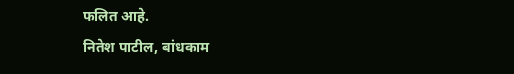फलित आहे.
नितेश पाटील, बांधकाम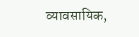व्यावसायिक,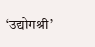‘उद्योगश्री’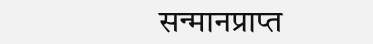सन्मानप्राप्त